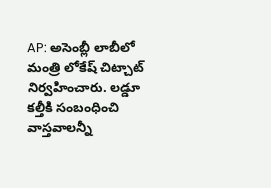AP: అసెంబ్లీ లాబీలో మంత్రి లోకేష్ చిట్చాట్ నిర్వహించారు. లడ్డూ కల్తీకి సంబంధించి వాస్తవాలన్నీ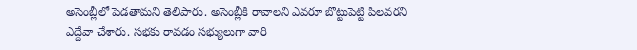అసెంబ్లీలో పెడతామని తెలిపారు. అసెంబ్లీకి రావాలని ఎవరూ బొట్టుపెట్టి పిలవరని ఎద్దేవా చేశారు. సభకు రావడం సభ్యులుగా వారి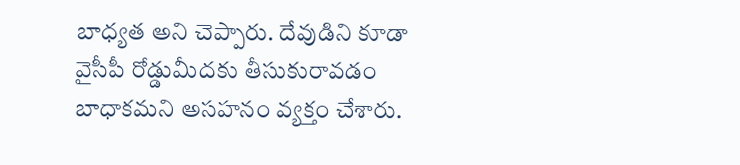బాధ్యత అని చెప్పారు. దేవుడిని కూడా వైసీపీ రోడ్డుమీదకు తీసుకురావడం బాధాకమని అసహనం వ్యక్తం చేశారు.